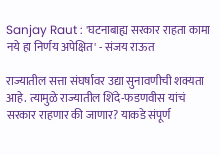Sanjay Raut : 'घटनाबाह्य सरकार राहता कामा नये हा निर्णय अपेक्षित' - संजय राऊत

राज्यातील सत्ता संघर्षावर उद्या सुनावणीची शक्यता आहे. त्यामुळे राज्यातील शिंदे-फडणवीस यांचं सरकार राहणार की जाणार? याकडे संपूर्ण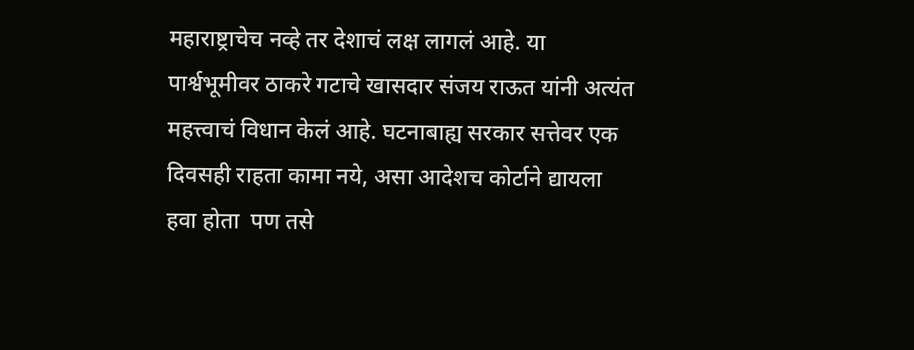महाराष्ट्राचेच नव्हे तर देशाचं लक्ष लागलं आहे. या पार्श्वभूमीवर ठाकरे गटाचे खासदार संजय राऊत यांनी अत्यंत महत्त्वाचं विधान केलं आहे. घटनाबाह्य सरकार सत्तेवर एक दिवसही राहता कामा नये, असा आदेशच कोर्टाने द्यायला हवा होता  पण तसे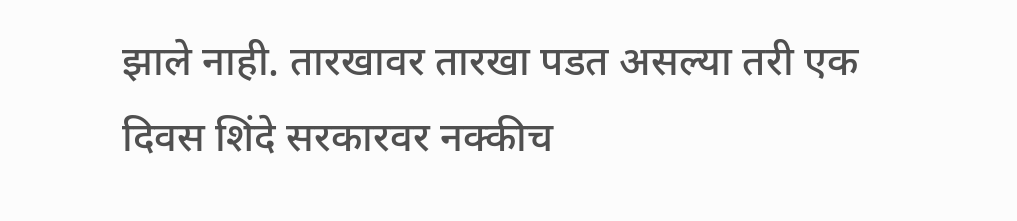झाले नाही. तारखावर तारखा पडत असल्या तरी एक दिवस शिंदे सरकारवर नक्कीच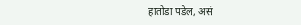हातोडा पडेल, असं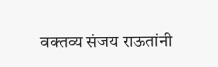वक्तव्य संजय राऊतांनी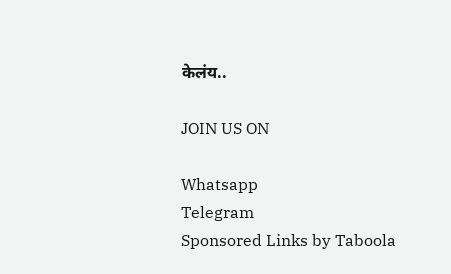केलंय..

JOIN US ON

Whatsapp
Telegram
Sponsored Links by Taboola